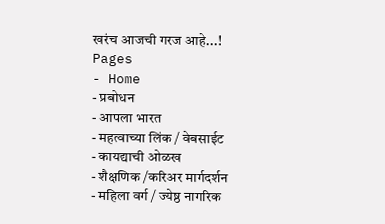खरंच आजची गरज आहे...!
Pages
- Home
- प्रबोधन
- आपला भारत
- महत्वाच्या लिंक / वेबसाईट
- कायद्याची ओळख
- शैक्षणिक /करिअर मार्गदर्शन
- महिला वर्ग / ज्येष्ठ नागरिक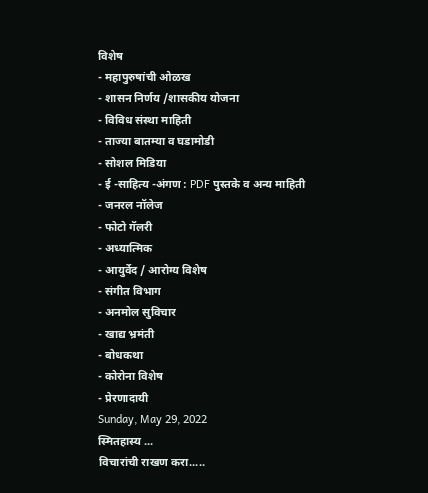विशेष
- महापुरुषांची ओळख
- शासन निर्णय /शासकीय योजना
- विविध संस्था माहिती
- ताज्या बातम्या व घडामोडी
- सोशल मिडिया
- ई -साहित्य -अंगण : PDF पुस्तके व अन्य माहिती
- जनरल नॉलेज
- फोटो गॅलरी
- अध्यात्मिक
- आयुर्वेद / आरोग्य विशेष
- संगीत विभाग
- अनमोल सुविचार
- खाद्य भ्रमंती
- बोधकथा
- कोरोना विशेष
- प्रेरणादायी
Sunday, May 29, 2022
स्मितहास्य ...
विचारांची राखण करा.....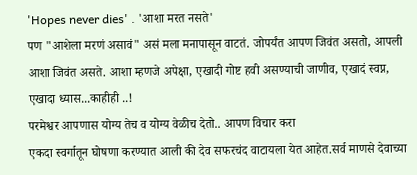'Hopes never dies' . 'आशा मरत नसते'
पण "आशेला मरणं असावं" असं मला मनापासून वाटतं. जोपर्यंत आपण जिवंत असतो, आपली आशा जिवंत असते. आशा म्हणजे अपेक्षा, एखादी गोष्ट हवी असण्याची जाणीव, एखादं स्वप्न, एखादा ध्यास...काहीही ..!
परमेश्वर आपणास योग्य तेच व योग्य वेळीच देतो.. आपण विचार करा
एकदा स्वर्गातून घोषणा करण्यात आली की देव सफरचंद वाटायला येत आहेत.सर्व माणसे देवाच्या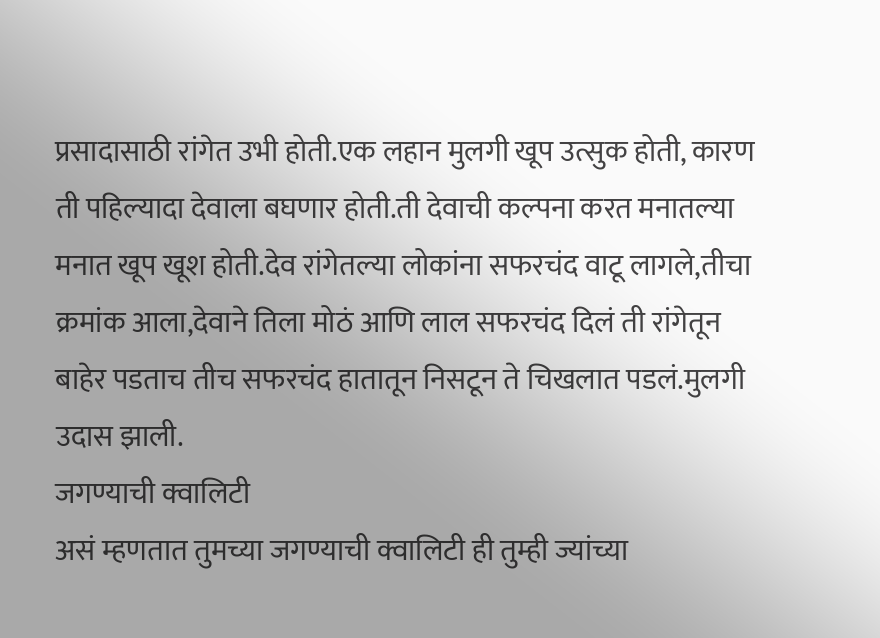प्रसादासाठी रांगेत उभी होती.एक लहान मुलगी खूप उत्सुक होती, कारण ती पहिल्यादा देवाला बघणार होती.ती देवाची कल्पना करत मनातल्या मनात खूप खूश होती.देव रांगेतल्या लोकांना सफरचंद वाटू लागले,तीचा क्रमांक आला,देवाने तिला मोठं आणि लाल सफरचंद दिलं ती रांगेतून बाहेर पडताच तीच सफरचंद हातातून निसटून ते चिखलात पडलं.मुलगी उदास झाली.
जगण्याची क्वालिटी
असं म्हणतात तुमच्या जगण्याची क्वालिटी ही तुम्ही ज्यांच्या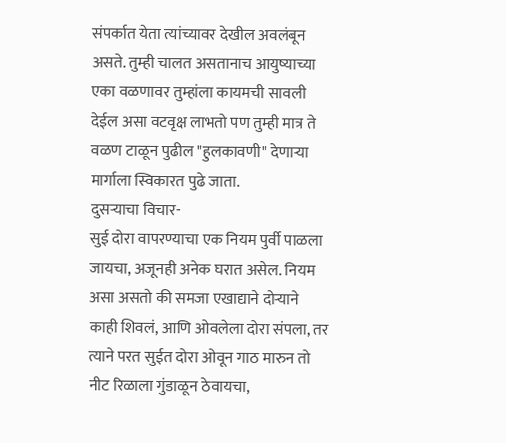संपर्कात येता त्यांच्यावर देखील अवलंबून असते. तुम्ही चालत असतानाच आयुष्याच्या एका वळणावर तुम्हांला कायमची सावली देईल असा वटवृक्ष लाभतो पण तुम्ही मात्र ते वळण टाळून पुढील "हुलकावणी" देणाऱ्या मार्गाला स्विकारत पुढे जाता.
दुसऱ्याचा विचार-
सुई दोरा वापरण्याचा एक नियम पुर्वी पाळला जायचा, अजूनही अनेक घरात असेल. नियम असा असतो की समजा एखाद्याने दोऱ्याने काही शिवलं, आणि ओवलेला दोरा संपला, तर त्याने परत सुईत दोरा ओवून गाठ मारुन तो नीट रिळाला गुंडाळून ठेवायचा,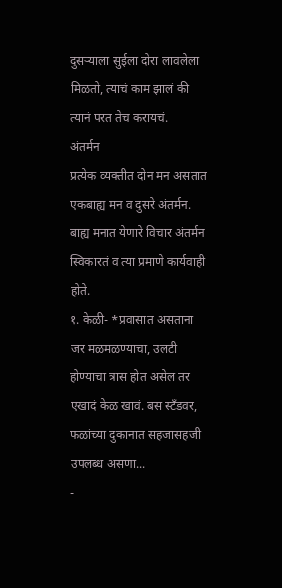दुसऱ्याला सुईला दोरा लावलेला मिळतो, त्याचं काम झालं की त्यानं परत तेच करायचं.
अंतर्मन
प्रत्येक व्यक्तीत दोन मन असतात एकबाह्य मन व दुसरे अंतर्मन. बाह्य मनात येणारे विचार अंतर्मन स्विकारतं व त्या प्रमाणे कार्यवाही होते.
१. केळी- *प्रवासात असताना जर मळमळण्याचा, उलटी होण्याचा त्रास होत असेल तर एखादं केळ खावं. बस स्टँडवर, फळांच्या दुकानात सहजासहजी उपलब्ध असणा...
-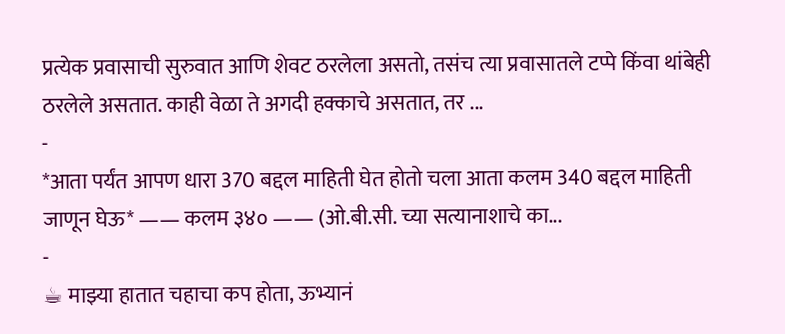प्रत्येक प्रवासाची सुरुवात आणि शेवट ठरलेला असतो, तसंच त्या प्रवासातले टप्पे किंवा थांबेही ठरलेले असतात. काही वेळा ते अगदी हक्काचे असतात, तर ...
-
*आता पर्यंत आपण धारा 370 बद्दल माहिती घेत होतो चला आता कलम 340 बद्दल माहिती जाणून घेऊ* —— कलम ३४० —— (ओ.बी.सी. च्या सत्यानाशाचे का...
-
☕ माझ्या हातात चहाचा कप होता, ऊभ्यानं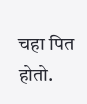चहा पित होतो.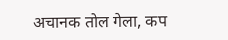अचानक तोल गेला, कप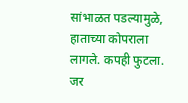सांभाळत पडल्यामुळे, हाताच्या कोपराला लागले. कपही फुटला. जर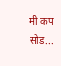मी कप सोड...